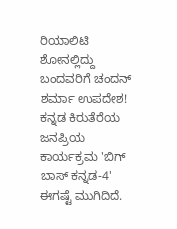ರಿಯಾಲಿಟಿ ಶೋನಲ್ಲಿದ್ದು ಬಂದವರಿಗೆ ಚಂದನ್ ಶರ್ಮಾ ಉಪದೇಶ!
ಕನ್ನಡ ಕಿರುತೆರೆಯ ಜನಪ್ರಿಯ ಕಾರ್ಯಕ್ರಮ 'ಬಿಗ್ ಬಾಸ್ ಕನ್ನಡ-4' ಈಗಷ್ಟೆ ಮುಗಿದಿದೆ.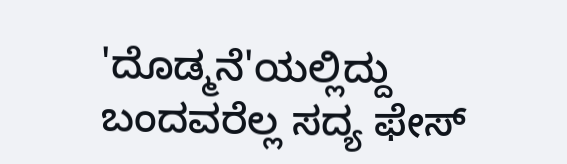'ದೊಡ್ಮನೆ'ಯಲ್ಲಿದ್ದು ಬಂದವರೆಲ್ಲ ಸದ್ಯ ಫೇಸ್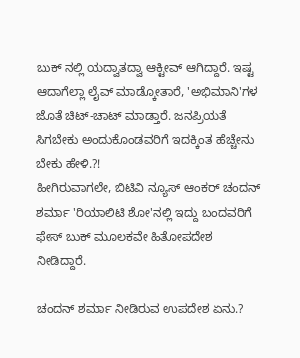ಬುಕ್ ನಲ್ಲಿ ಯದ್ವಾತದ್ವಾ ಆಕ್ಟೀವ್ ಆಗಿದ್ದಾರೆ. ಇಷ್ಟ ಆದಾಗೆಲ್ಲಾ ಲೈವ್ ಮಾಡ್ಕೋತಾರೆ, 'ಅಭಿಮಾನಿ'ಗಳ ಜೊತೆ ಚಿಟ್-ಚಾಟ್ ಮಾಡ್ತಾರೆ. ಜನಪ್ರಿಯತೆ ಸಿಗಬೇಕು ಅಂದುಕೊಂಡವರಿಗೆ ಇದಕ್ಕಿಂತ ಹೆಚ್ಚೇನು ಬೇಕು ಹೇಳಿ.?!
ಹೀಗಿರುವಾಗಲೇ, ಬಿಟಿವಿ ನ್ಯೂಸ್ ಆಂಕರ್ ಚಂದನ್ ಶರ್ಮಾ 'ರಿಯಾಲಿಟಿ ಶೋ'ನಲ್ಲಿ ಇದ್ದು ಬಂದವರಿಗೆ ಫೇಸ್ ಬುಕ್ ಮೂಲಕವೇ ಹಿತೋಪದೇಶ ನೀಡಿದ್ದಾರೆ.

ಚಂದನ್ ಶರ್ಮಾ ನೀಡಿರುವ ಉಪದೇಶ ಏನು.?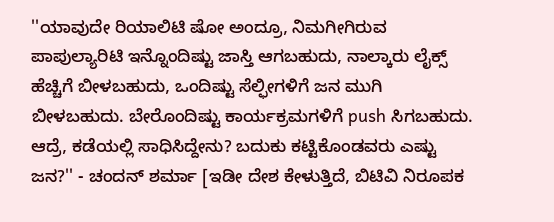''ಯಾವುದೇ ರಿಯಾಲಿಟಿ ಷೋ ಅಂದ್ರೂ, ನಿಮಗೀಗಿರುವ ಪಾಪುಲ್ಯಾರಿಟಿ ಇನ್ನೊಂದಿಷ್ಟು ಜಾಸ್ತಿ ಆಗಬಹುದು, ನಾಲ್ಕಾರು ಲೈಕ್ಸ್ ಹೆಚ್ಚಿಗೆ ಬೀಳಬಹುದು, ಒಂದಿಷ್ಟು ಸೆಲ್ಫೀಗಳಿಗೆ ಜನ ಮುಗಿ ಬೀಳಬಹುದು. ಬೇರೊಂದಿಷ್ಟು ಕಾರ್ಯಕ್ರಮಗಳಿಗೆ push ಸಿಗಬಹುದು. ಆದ್ರೆ, ಕಡೆಯಲ್ಲಿ ಸಾಧಿಸಿದ್ದೇನು? ಬದುಕು ಕಟ್ಟಿಕೊಂಡವರು ಎಷ್ಟು ಜನ?'' - ಚಂದನ್ ಶರ್ಮಾ [ಇಡೀ ದೇಶ ಕೇಳುತ್ತಿದೆ, ಬಿಟಿವಿ ನಿರೂಪಕ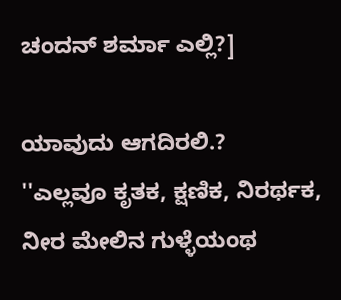ಚಂದನ್ ಶರ್ಮಾ ಎಲ್ಲಿ?]

ಯಾವುದು ಆಗದಿರಲಿ.?
''ಎಲ್ಲವೂ ಕೃತಕ, ಕ್ಷಣಿಕ, ನಿರರ್ಥಕ, ನೀರ ಮೇಲಿನ ಗುಳ್ಳೆಯಂಥ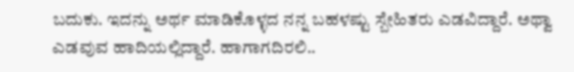ಬದುಕು. ಇದನ್ನು ಅರ್ಥ ಮಾಡಿಕೊಳ್ಳದ ನನ್ನ ಬಹಳಷ್ಟು ಸ್ಬೇಹಿತರು ಎಡವಿದ್ದಾರೆ. ಅಥ್ವಾ ಎಡವುವ ಹಾದಿಯಲ್ಲಿದ್ದಾರೆ. ಹಾಗಾಗದಿರಲಿ..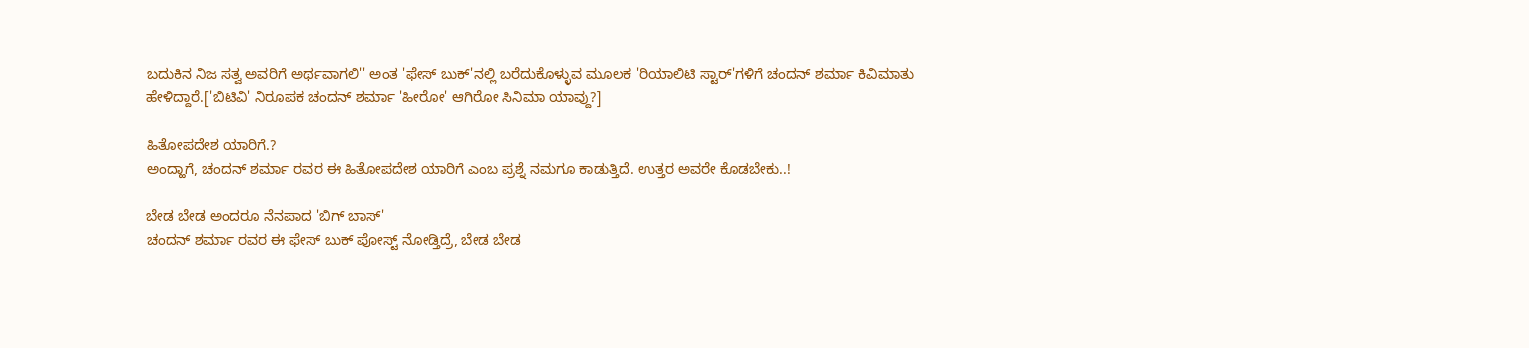ಬದುಕಿನ ನಿಜ ಸತ್ವ ಅವರಿಗೆ ಅರ್ಥವಾಗಲಿ'' ಅಂತ 'ಫೇಸ್ ಬುಕ್'ನಲ್ಲಿ ಬರೆದುಕೊಳ್ಳುವ ಮೂಲಕ 'ರಿಯಾಲಿಟಿ ಸ್ಟಾರ್'ಗಳಿಗೆ ಚಂದನ್ ಶರ್ಮಾ ಕಿವಿಮಾತು ಹೇಳಿದ್ದಾರೆ.['ಬಿಟಿವಿ' ನಿರೂಪಕ ಚಂದನ್ ಶರ್ಮಾ 'ಹೀರೋ' ಆಗಿರೋ ಸಿನಿಮಾ ಯಾವ್ದು?]

ಹಿತೋಪದೇಶ ಯಾರಿಗೆ.?
ಅಂದ್ಹಾಗೆ, ಚಂದನ್ ಶರ್ಮಾ ರವರ ಈ ಹಿತೋಪದೇಶ ಯಾರಿಗೆ ಎಂಬ ಪ್ರಶ್ನೆ ನಮಗೂ ಕಾಡುತ್ತಿದೆ. ಉತ್ತರ ಅವರೇ ಕೊಡಬೇಕು..!

ಬೇಡ ಬೇಡ ಅಂದರೂ ನೆನಪಾದ 'ಬಿಗ್ ಬಾಸ್'
ಚಂದನ್ ಶರ್ಮಾ ರವರ ಈ ಫೇಸ್ ಬುಕ್ ಪೋಸ್ಟ್ ನೋಡ್ತಿದ್ರೆ, ಬೇಡ ಬೇಡ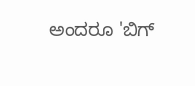ಅಂದರೂ 'ಬಿಗ್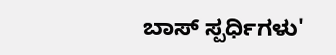ಬಾಸ್ ಸ್ಪರ್ಧಿಗಳು'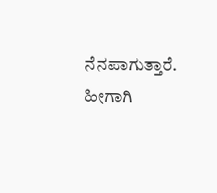ನೆನಪಾಗುತ್ತಾರೆ. ಹೀಗಾಗಿ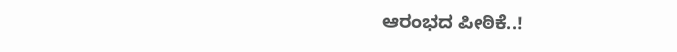ಆರಂಭದ ಪೀಠಿಕೆ..!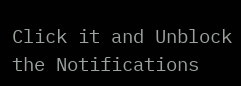Click it and Unblock the Notifications